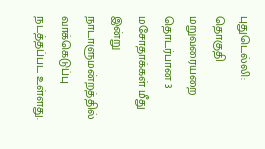புதுடெல்லி: தொகுதி மறுவரையறை தொடர்பான 3 மசோதாக்கள் மீது இன்று நாடாளுமன்றத்தில் வாக்கெடுப்பு நடத்தப்பட உள்ளது.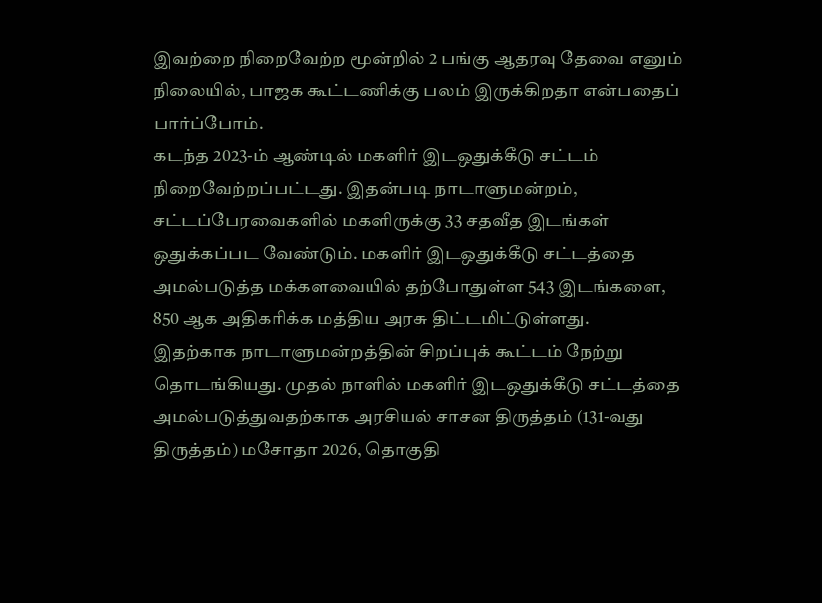இவற்றை நிறைவேற்ற மூன்றில் 2 பங்கு ஆதரவு தேவை எனும் நிலையில், பாஜக கூட்டணிக்கு பலம் இருக்கிறதா என்பதைப் பார்ப்போம்.
கடந்த 2023-ம் ஆண்டில் மகளிர் இடஒதுக்கீடு சட்டம் நிறைவேற்றப்பட்டது. இதன்படி நாடாளுமன்றம், சட்டப்பேரவைகளில் மகளிருக்கு 33 சதவீத இடங்கள் ஒதுக்கப்பட வேண்டும். மகளிர் இடஒதுக்கீடு சட்டத்தை அமல்படுத்த மக்களவையில் தற்போதுள்ள 543 இடங்களை, 850 ஆக அதிகரிக்க மத்திய அரசு திட்டமிட்டுள்ளது.
இதற்காக நாடாளுமன்றத்தின் சிறப்புக் கூட்டம் நேற்று தொடங்கியது. முதல் நாளில் மகளிர் இடஒதுக்கீடு சட்டத்தை அமல்படுத்துவதற்காக அரசியல் சாசன திருத்தம் (131-வது திருத்தம்) மசோதா 2026, தொகுதி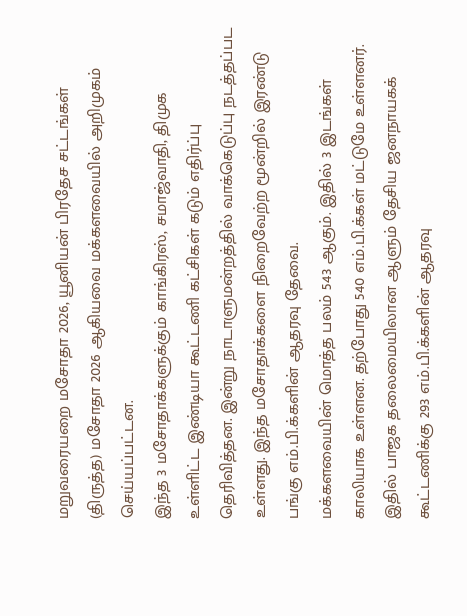மறுவரையறை மசோதா 2026, யூனியன் பிரதேச சட்டங்கள் (திருத்த) மசோதா 2026 ஆகியவை மக்களவையில் அறிமுகம் செய்யப்பட்டன.
இந்த 3 மசோதாக்களுக்கும் காங்கிரஸ், சமாஜ்வாதி, திமுக உள்ளிட்ட இண்டியா கூட்டணி கட்சிகள் கடும் எதிர்ப்பு தெரிவித்தன. இன்று நாடாளுமன்றத்தில் வாக்கெடுப்பு நடத்தப்பட உள்ளது. இந்த மசோதாக்களை நிறைவேற்ற மூன்றில் இரண்டு பங்கு எம்.பி.க்களின் ஆதரவு தேவை.
மக்களவையின் மொத்த பலம் 543 ஆகும். இதில் 3 இடங்கள் காலியாக உள்ளன. தற்போது 540 எம்.பி.க்கள் மட்டுமே உள்ளனர். இதில் பாஜக தலைமையிலான ஆளும் தேசிய ஜனநாயகக் கூட்டணிக்கு 293 எம்.பி.க்களின் ஆதரவு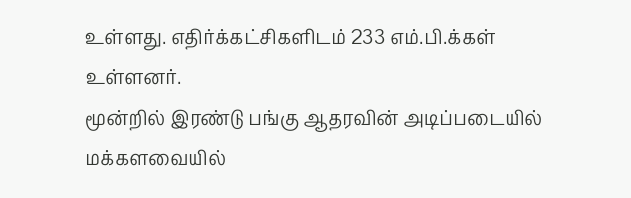உள்ளது. எதிர்க்கட்சிகளிடம் 233 எம்.பி.க்கள் உள்ளனர்.
மூன்றில் இரண்டு பங்கு ஆதரவின் அடிப்படையில் மக்களவையில்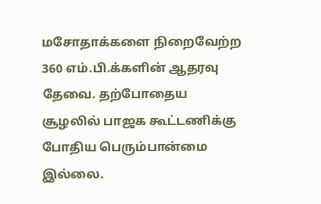மசோதாக்களை நிறைவேற்ற 360 எம்.பி.க்களின் ஆதரவு தேவை. தற்போதைய சூழலில் பாஜக கூட்டணிக்கு போதிய பெரும்பான்மை இல்லை.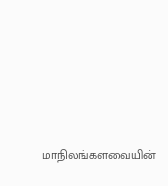மாநிலங்களவையின்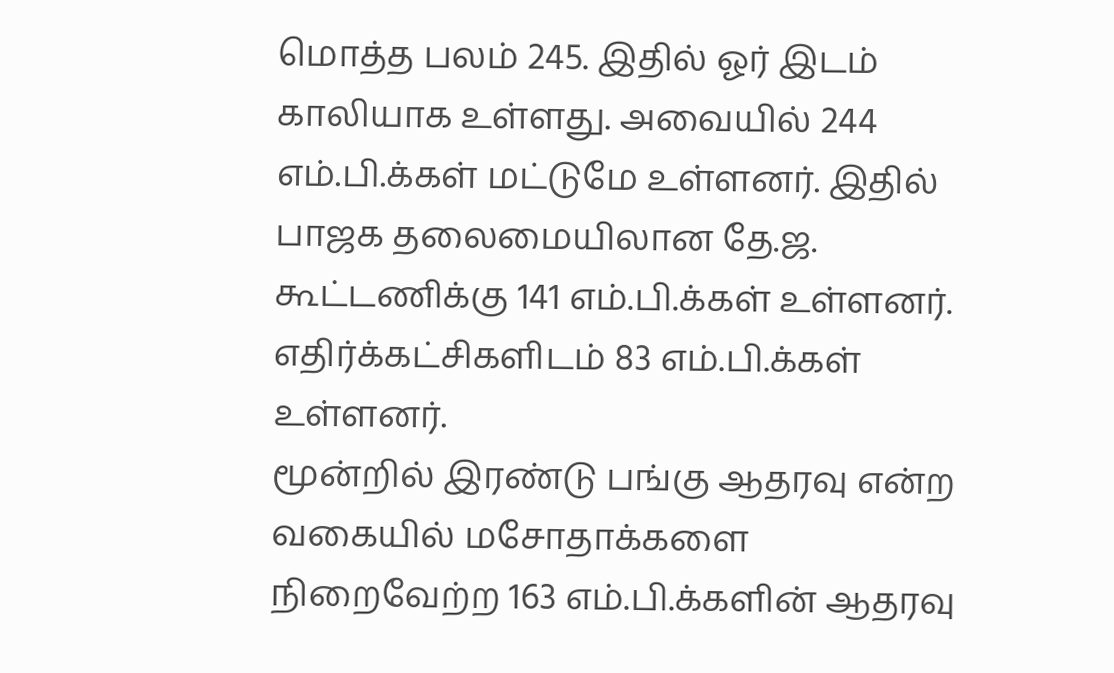மொத்த பலம் 245. இதில் ஓர் இடம் காலியாக உள்ளது. அவையில் 244 எம்.பி.க்கள் மட்டுமே உள்ளனர். இதில் பாஜக தலைமையிலான தே.ஜ. கூட்டணிக்கு 141 எம்.பி.க்கள் உள்ளனர். எதிர்க்கட்சிகளிடம் 83 எம்.பி.க்கள் உள்ளனர்.
மூன்றில் இரண்டு பங்கு ஆதரவு என்ற வகையில் மசோதாக்களை நிறைவேற்ற 163 எம்.பி.க்களின் ஆதரவு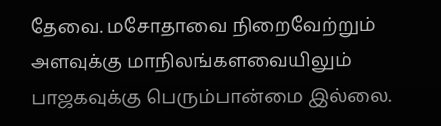தேவை. மசோதாவை நிறைவேற்றும் அளவுக்கு மாநிலங்களவையிலும் பாஜகவுக்கு பெரும்பான்மை இல்லை.